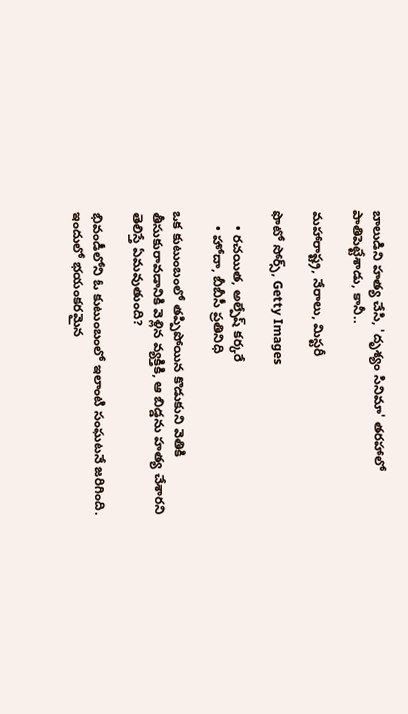బాలుడిని హత్య చేసి, 'దృశ్యం సినిమా' తరహాలో పాతిపెట్టేశాడు, కానీ..

మహారాష్ట్ర, నేరాలు, మిస్టరీ

ఫొటో సోర్స్, Getty Images

    • రచయిత, అల్పేష్ కర్కరే
    • హోదా, బీబీసీ ప్రతినిధి

ఒక కుటుంబంలో తప్పిపోయిన కొడుకుని వెతికి తీసుకురావడానికి వెళ్లిన వ్యక్తికి, ఆ బిడ్డను హత్య చేశారని తెలిస్తే ఏమవుతుంది?

భివండీలోని ఓ కుటుంబంలో ఇలాంటి సంఘటనే జరిగింది. ఇందులో భయంకరమైన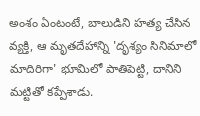అంశం ఏంటంటే, బాలుడిని హత్య చేసిన వ్యక్తి, ఆ మృతదేహాన్ని 'దృశ్యం సినిమాలో మాదిరిగా' భూమిలో పాతిపెట్టి, దానిని మట్టితో కప్పేశాడు.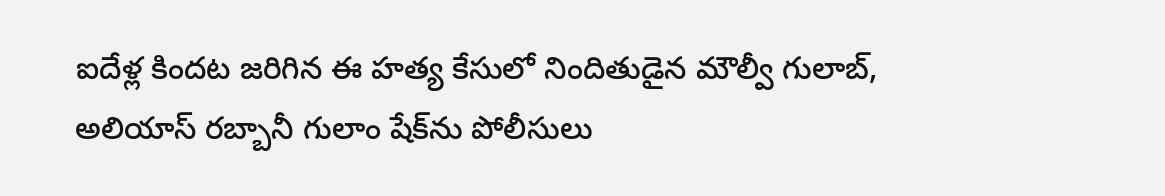ఐదేళ్ల కిందట జరిగిన ఈ హత్య కేసులో నిందితుడైన మౌల్వీ గులాబ్, అలియాస్ రబ్బానీ గులాం షేక్‌ను పోలీసులు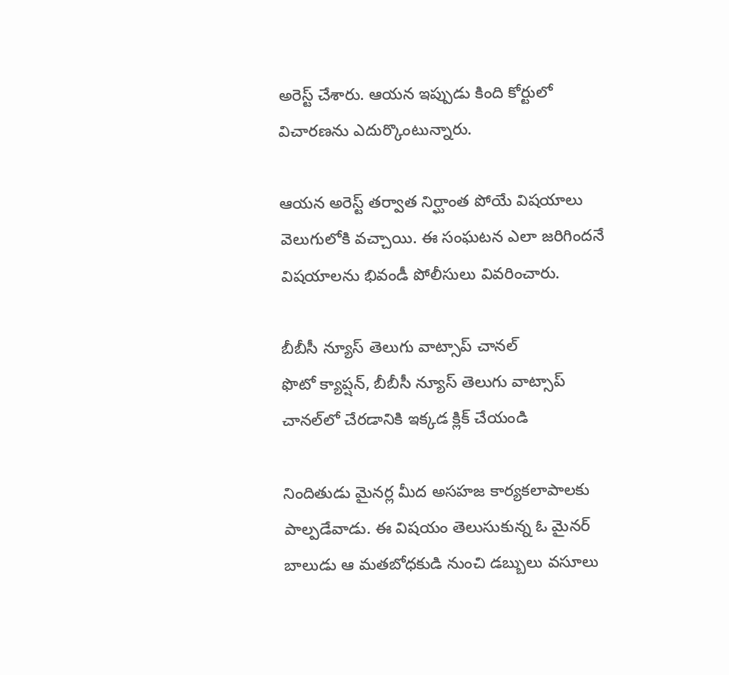అరెస్ట్ చేశారు. ఆయన ఇప్పుడు కింది కోర్టులో విచారణను ఎదుర్కొంటున్నారు.

ఆయన అరెస్ట్ తర్వాత నిర్ఘాంత పోయే విషయాలు వెలుగులోకి వచ్చాయి. ఈ సంఘటన ఎలా జరిగిందనే విషయాలను భివండీ పోలీసులు వివరించారు.

బీబీసీ న్యూస్ తెలుగు వాట్సాప్ చానల్‌
ఫొటో క్యాప్షన్, బీబీసీ న్యూస్ తెలుగు వాట్సాప్ చానల్‌లో చేరడానికి ఇక్కడ క్లిక్ చేయండి

నిందితుడు మైనర్ల మీద అసహజ కార్యకలాపాలకు పాల్పడేవాడు. ఈ విషయం తెలుసుకున్న ఓ మైనర్‌ బాలుడు ఆ మతబోధకుడి నుంచి డబ్బులు వసూలు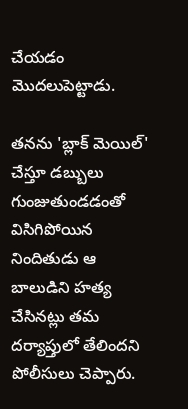చేయడం మొదలుపెట్టాడు.

తనను 'బ్లాక్ మెయిల్' చేస్తూ డబ్బులు గుంజుతుండడంతో విసిగిపోయిన నిందితుడు ఆ బాలుడిని హత్య చేసినట్లు తమ దర్యాప్తులో తేలిందని పోలీసులు చెప్పారు.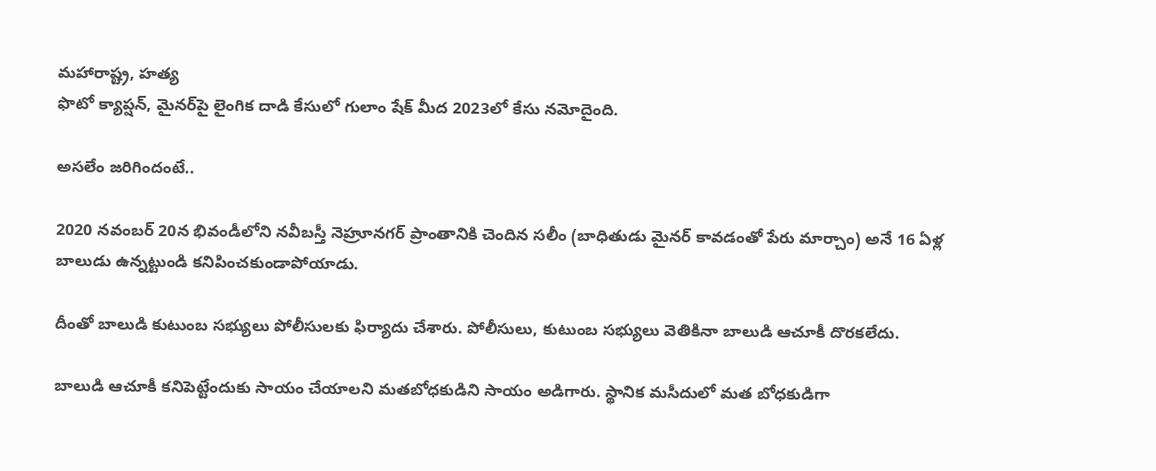మహారాష్ట్ర, హత్య
ఫొటో క్యాప్షన్, మైనర్‌పై లైంగిక దాడి కేసులో గులాం షేక్‌ మీద 2023లో కేసు నమోదైంది.

అసలేం జరిగిందంటే..

2020 నవంబర్ 20న భివండీలోని నవీబస్తీ నెహ్రూనగర్‌ ప్రాంతానికి చెందిన సలీం (బాధితుడు మైనర్ కావడంతో పేరు మార్చాం) అనే 16 ఏళ్ల బాలుడు ఉన్నట్టుండి కనిపించకుండాపోయాడు.

దీంతో బాలుడి కుటుంబ సభ్యులు పోలీసులకు ఫిర్యాదు చేశారు. పోలీసులు, కుటుంబ సభ్యులు వెతికినా బాలుడి ఆచూకీ దొరకలేదు.

బాలుడి ఆచూకీ కనిపెట్టేందుకు సాయం చేయాలని మతబోధకుడిని సాయం అడిగారు. స్థానిక మసీదులో మత బోధకుడిగా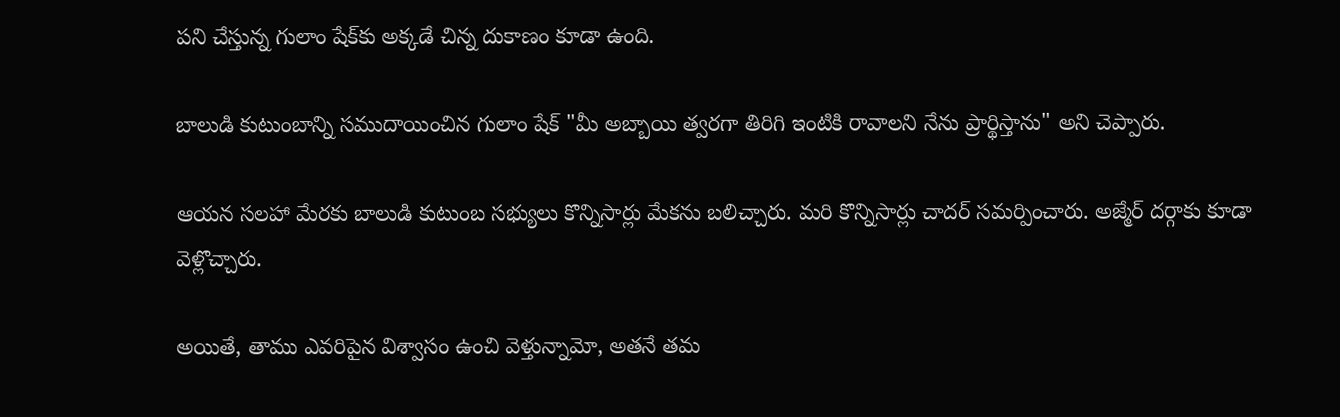పని చేస్తున్న గులాం షేక్‌కు అక్కడే చిన్న దుకాణం కూడా ఉంది.

బాలుడి కుటుంబాన్ని సముదాయించిన గులాం షేక్ "మీ అబ్బాయి త్వరగా తిరిగి ఇంటికి రావాలని నేను ప్రార్థిస్తాను" అని చెప్పారు.

ఆయన సలహా మేరకు బాలుడి కుటుంబ సభ్యులు కొన్నిసార్లు మేకను బలిచ్చారు. మరి కొన్నిసార్లు చాదర్ సమర్పించారు. అజ్మేర్ దర్గాకు కూడా వెళ్లొచ్చారు.

అయితే, తాము ఎవరిపైన విశ్వాసం ఉంచి వెళ్తున్నామో, అతనే తమ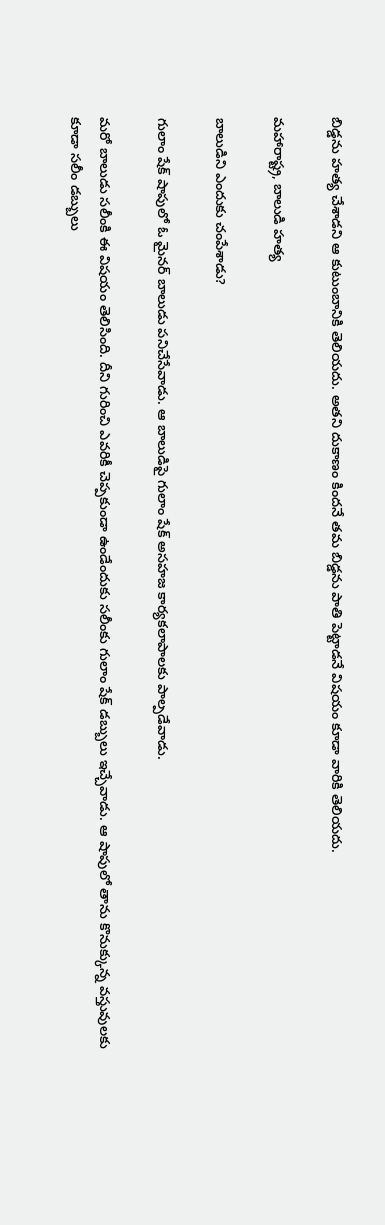బిడ్డను హత్య చేశాడని ఆ కుటుంబానికి తెలియదు. అతని దుకాణం కిందనే తమ బిడ్డను పాతి పెట్టాడనే విషయం కూడా వారికి తెలియదు.

మహారాష్ట్ర, బాలుడి హత్య

బాలుడిని ఎందుకు చంపేశాడు?

గులాం షేక్ షాపులో ఓ మైనర్ బాలుడు పనిచేసేవాడు. ఆ బాలుడిపై గులాం షేక్ అసహజ కార్యకలాపాలకు పాల్పడేవాడు.

మరో బాలుడు సలీంకి ఈ విషయం తెలిసింది. దీని గురించి ఎవరికీ చెప్పకుండా ఉండేందుకు సలీంకు గులాం షేక్ డబ్బులు ఇచ్చేవాడు. ఆ షాపులో తాను కొనుక్కున్న వస్తువులకు కూడా సలీం డబ్బులు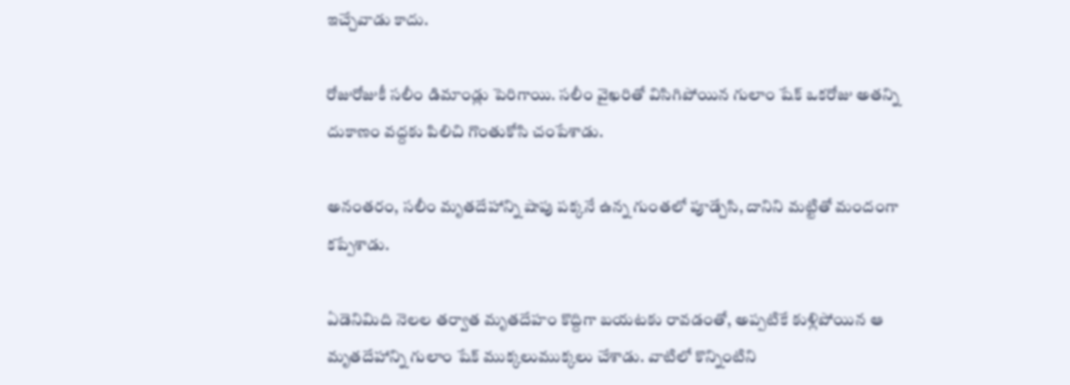ఇచ్చేవాడు కాదు.

రోజురోజుకీ సలీం డిమాండ్లు పెరిగాయి. సలీం వైఖరితో విసిగిపోయిన గులాం షేక్ ఒకరోజు అతన్ని దుకాణం వద్దకు పిలిచి గొంతుకోసి చంపేశాడు.

అనంతరం, సలీం మృతదేహాన్ని షాపు పక్కనే ఉన్న గుంతలో పూడ్చేసి, దానిని మట్టితో మందంగా కప్పేశాడు.

ఏడెనిమిది నెలల తర్వాత మృతదేహం కొద్దిగా బయటకు రావడంతో, అప్పటికే కుళ్లిపోయిన ఆ మృతదేహాన్ని గులాం షేక్ ముక్కలుముక్కలు చేశాడు. వాటిలో కొన్నింటిని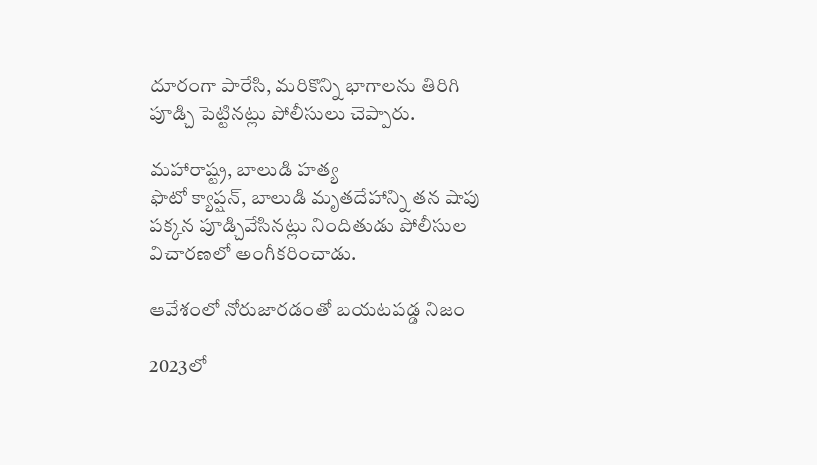దూరంగా పారేసి, మరికొన్ని భాగాలను తిరిగి పూడ్చి పెట్టినట్లు పోలీసులు చెప్పారు.

మహారాష్ట్ర, బాలుడి హత్య
ఫొటో క్యాప్షన్, బాలుడి మృతదేహాన్ని తన షాపు పక్కన పూడ్చివేసినట్లు నిందితుడు పోలీసుల విచారణలో అంగీకరించాడు.

ఆవేశంలో నోరుజారడంతో బయటపడ్డ నిజం

2023లో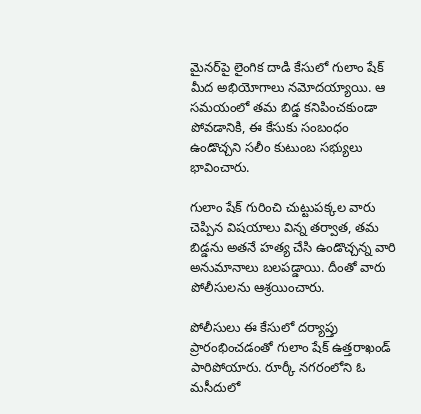మైనర్‌పై లైంగిక దాడి కేసులో గులాం షేక్‌ మీద అభియోగాలు నమోదయ్యాయి. ఆ సమయంలో తమ బిడ్డ కనిపించకుండా పోవడానికి, ఈ కేసుకు సంబంధం ఉండొచ్చని సలీం కుటుంబ సభ్యులు భావించారు.

గులాం షేక్ గురించి చుట్టుపక్కల వారు చెప్పిన విషయాలు విన్న తర్వాత, తమ బిడ్డను అతనే హత్య చేసి ఉండొచ్చన్న వారి అనుమానాలు బలపడ్డాయి. దీంతో వారు పోలీసులను ఆశ్రయించారు.

పోలీసులు ఈ కేసులో దర్యాప్తు ప్రారంభించడంతో గులాం షేక్ ఉత్తరాఖండ్‌ పారిపోయారు. రూర్కీ నగరంలోని ఓ మసీదులో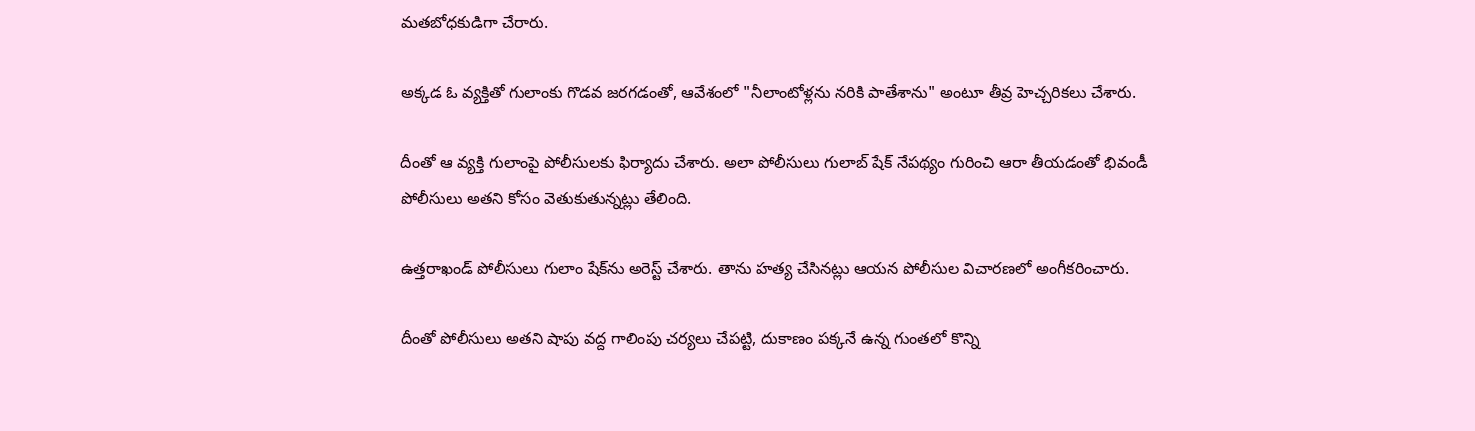మతబోధకుడిగా చేరారు.

అక్కడ ఓ వ్యక్తితో గులాంకు గొడవ జరగడంతో, ఆవేశంలో "నీలాంటోళ్లను నరికి పాతేశాను" అంటూ తీవ్ర హెచ్చరికలు చేశారు.

దీంతో ఆ వ్యక్తి గులాంపై పోలీసులకు ఫిర్యాదు చేశారు. అలా పోలీసులు గులాబ్ షేక్ నేపథ్యం గురించి ఆరా తీయడంతో భివండీ పోలీసులు అతని కోసం వెతుకుతున్నట్లు తేలింది.

ఉత్తరాఖండ్ పోలీసులు గులాం షేక్‌ను అరెస్ట్ చేశారు. తాను హత్య చేసినట్లు ఆయన పోలీసుల విచారణలో అంగీకరించారు.

దీంతో పోలీసులు అతని షాపు వద్ద గాలింపు చర్యలు చేపట్టి, దుకాణం పక్కనే ఉన్న గుంతలో కొన్ని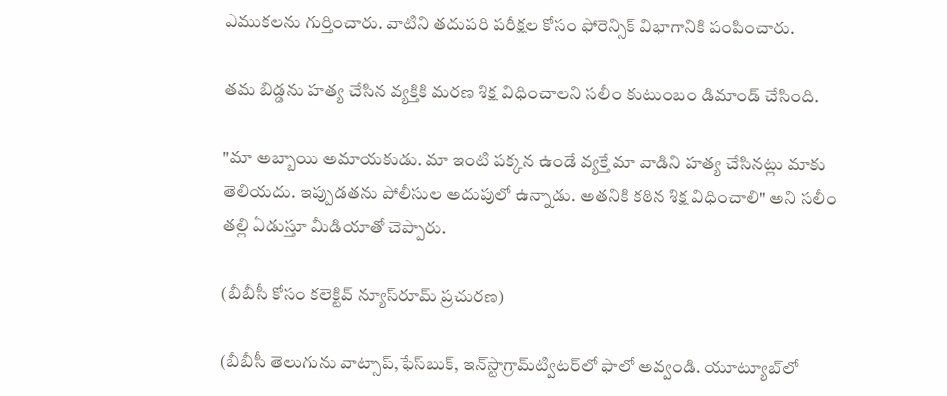ఎముకలను గుర్తించారు. వాటిని తదుపరి పరీక్షల కోసం ఫోరెన్సిక్ విభాగానికి పంపించారు.

తమ బిడ్డను హత్య చేసిన వ్యక్తికి మరణ శిక్ష విధించాలని సలీం కుటుంబం డిమాండ్ చేసింది.

"మా అబ్బాయి అమాయకుడు. మా ఇంటి పక్కన ఉండే వ్యక్తే మా వాడిని హత్య చేసినట్లు మాకు తెలియదు. ఇప్పుడతను పోలీసుల అదుపులో ఉన్నాడు. అతనికి కఠిన శిక్ష విధించాలి" అని సలీం తల్లి ఏడుస్తూ మీడియాతో చెప్పారు.

(బీబీసీ కోసం కలెక్టివ్ న్యూస్‌రూమ్ ప్రచురణ)

(బీబీసీ తెలుగును వాట్సాప్‌,ఫేస్‌బుక్, ఇన్‌స్టాగ్రామ్‌ట్విటర్‌లో ఫాలో అవ్వండి. యూట్యూబ్‌లో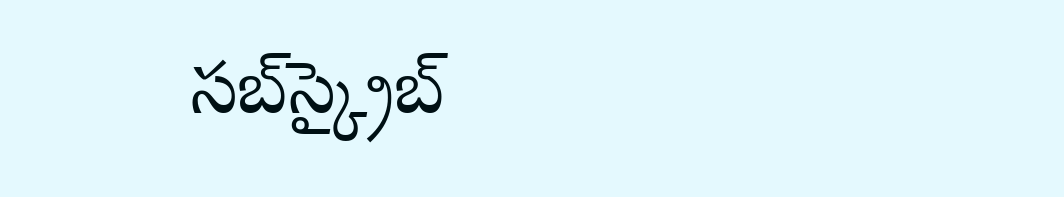సబ్‌స్క్రైబ్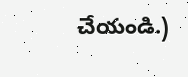చేయండి.)